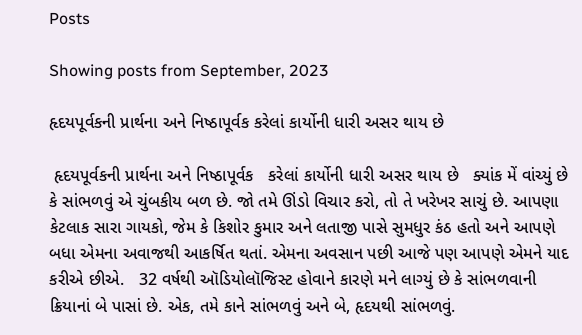Posts

Showing posts from September, 2023

હૃદયપૂર્વકની પ્રાર્થના અને નિષ્ઠાપૂર્વક કરેલાં કાર્યોની ધારી અસર થાય છે

 હૃદયપૂર્વકની પ્રાર્થના અને નિષ્ઠાપૂર્વક   કરેલાં કાર્યોની ધારી અસર થાય છે   ક્યાંક મેં વાંચ્યું છે કે સાંભળવું એ ચુંબકીય બળ છે. જો તમે ઊંડો વિચાર કરો, તો તે ખરેખર સાચું છે. આપણા કેટલાક સારા ગાયકો, જેમ કે કિશોર કુમાર અને લતાજી પાસે સુમધુર કંઠ હતો અને આપણે બધા એમના અવાજથી આકર્ષિત થતાં. એમના અવસાન પછી આજે પણ આપણે એમને યાદ કરીએ છીએ.   32 વર્ષથી ઑડિયોલૉજિસ્ટ હોવાને કારણે મને લાગ્યું છે કે સાંભળવાની ક્રિયાનાં બે પાસાં છે. એક, તમે કાને સાંભળવું અને બે, હૃદયથી સાંભળવું.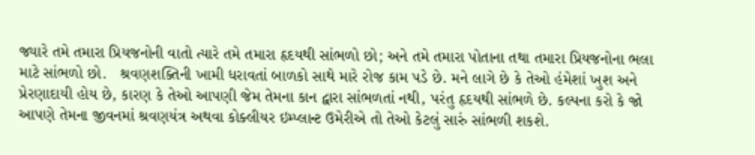જ્યારે તમે તમારા પ્રિયજનોની વાતો ત્યારે તમે તમારા હૃદયથી સાંભળો છો; અને તમે તમારા પોતાના તથા તમારા પ્રિયજનોના ભલા માટે સાંભળો છો.   શ્રવણશક્તિની ખામી ધરાવતાં બાળકો સાથે મારે રોજ કામ પડે છે. મને લાગે છે કે તેઓ હંમેશાં ખુશ અને પ્રેરણાદાયી હોય છે, કારણ કે તેઓ આપણી જેમ તેમના કાન દ્વારા સાંભળતાં નથી, પરંતુ હૃદયથી સાંભળે છે. કલ્પના કરો કે જો આપણે તેમના જીવનમાં શ્રવણયંત્ર અથવા કોક્લીયર ઇમ્પ્લાન્ટ ઉમેરીએ તો તેઓ કેટલું સારું સાંભળી શકશે.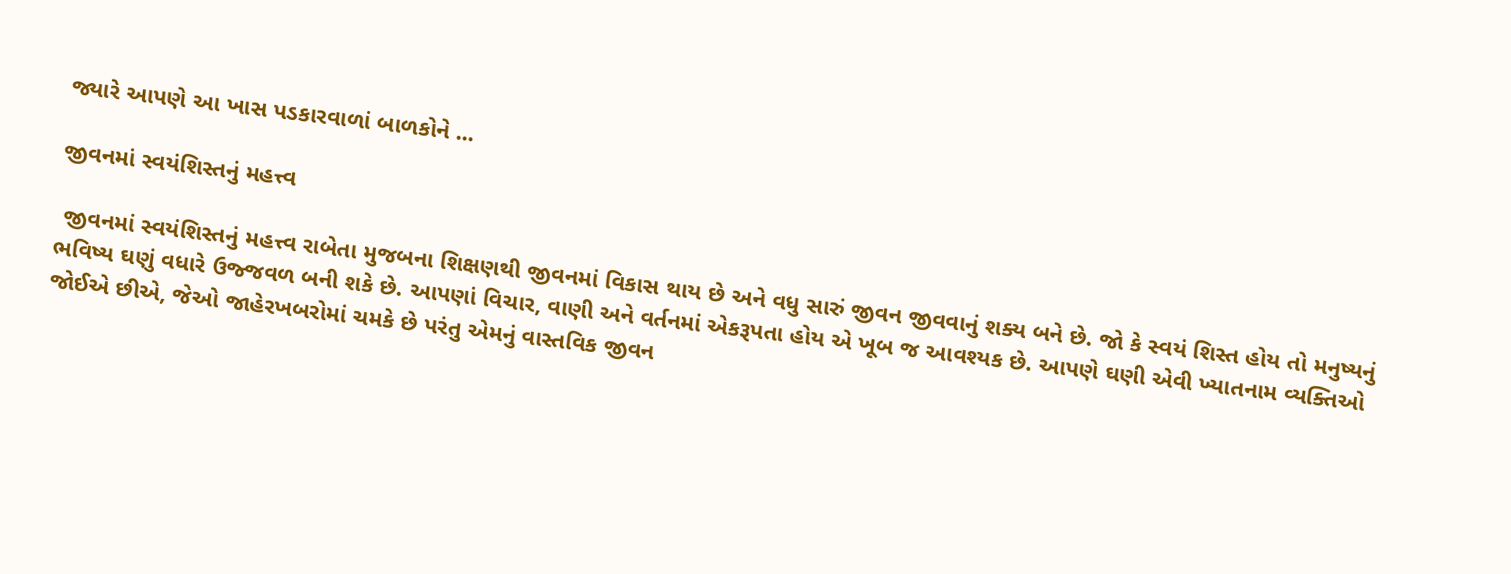જ્યારે આપણે આ ખાસ પડકારવાળાં બાળકોને ...

જીવનમાં સ્વયંશિસ્તનું મહત્ત્વ

 જીવનમાં સ્વયંશિસ્તનું મહત્ત્વ રાબેતા મુજબના શિક્ષણથી જીવનમાં વિકાસ થાય છે અને વધુ સારું જીવન જીવવાનું શક્ય બને છે. જો કે સ્વયં શિસ્ત હોય તો મનુષ્યનું ભવિષ્ય ઘણું વધારે ઉજ્જવળ બની શકે છે. આપણાં વિચાર, વાણી અને વર્તનમાં એકરૂપતા હોય એ ખૂબ જ આવશ્યક છે. આપણે ઘણી એવી ખ્યાતનામ વ્યક્તિઓ જોઈએ છીએ, જેઓ જાહેરખબરોમાં ચમકે છે પરંતુ એમનું વાસ્તવિક જીવન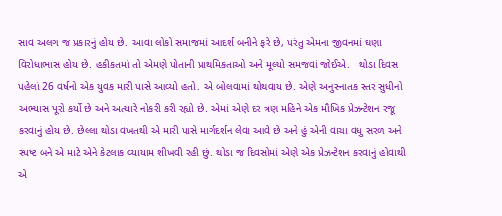સાવ અલગ જ પ્રકારનું હોય છે. આવા લોકો સમાજમાં આદર્શ બનીને ફરે છે, પરંતુ એમના જીવનમાં ઘણા વિરોધાભાસ હોય છે. હકીકતમાં તો એમણે પોતાની પ્રાથમિકતાઓ અને મૂલ્યો સમજવાં જોઈએ.   થોડા દિવસ પહેલાં 26 વર્ષનો એક યુવક મારી પાસે આવ્યો હતો. એ બોલવામાં થોથવાય છે. એણે અનુસ્નાતક સ્તર સુધીનો અભ્યાસ પૂરો કર્યો છે અને અત્યારે નોકરી કરી રહ્યો છે. એમાં એણે દર ત્રણ મહિને એક મૌખિક પ્રેઝન્ટેશન રજૂ કરવાનું હોય છે. છેલ્લા થોડા વખતથી એ મારી પાસે માર્ગદર્શન લેવા આવે છે અને હું એની વાચા વધુ સરળ અને સ્પષ્ટ બને એ માટે એને કેટલાક વ્યાયામ શીખવી રહી છું. થોડા જ દિવસોમાં એણે એક પ્રેઝન્ટેશન કરવાનું હોવાથી એ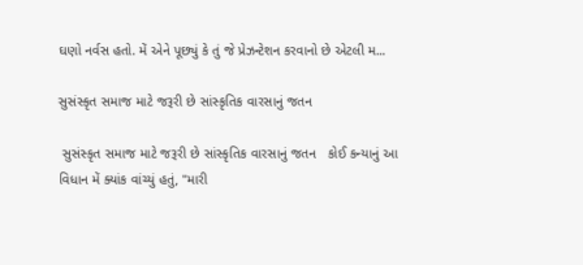ઘણો નર્વસ હતો. મેં એને પૂછ્યું કે તું જે પ્રેઝન્ટેશન કરવાનો છે એટલી મ...

સુસંસ્કૃત સમાજ માટે જરૂરી છે સાંસ્કૃતિક વારસાનું જતન

 સુસંસ્કૃત સમાજ માટે જરૂરી છે સાંસ્કૃતિક વારસાનું જતન   કોઈ કન્યાનું આ વિધાન મેં ક્યાંક વાંચ્યું હતું, "મારી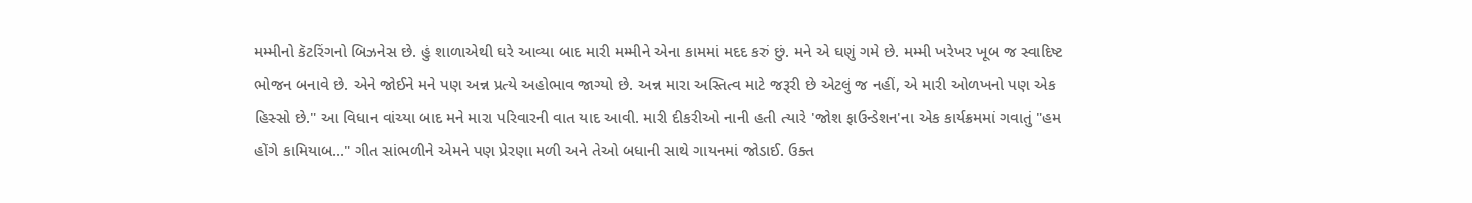મમ્મીનો કૅટરિંગનો બિઝનેસ છે. હું શાળાએથી ઘરે આવ્યા બાદ મારી મમ્મીને એના કામમાં મદદ કરું છું. મને એ ઘણું ગમે છે. મમ્મી ખરેખર ખૂબ જ સ્વાદિષ્ટ ભોજન બનાવે છે. એને જોઈને મને પણ અન્ન પ્રત્યે અહોભાવ જાગ્યો છે. અન્ન મારા અસ્તિત્વ માટે જરૂરી છે એટલું જ નહીં, એ મારી ઓળખનો પણ એક હિસ્સો છે." આ વિધાન વાંચ્યા બાદ મને મારા પરિવારની વાત યાદ આવી. મારી દીકરીઓ નાની હતી ત્યારે 'જોશ ફાઉન્ડેશન'ના એક કાર્યક્રમમાં ગવાતું "હમ હોંગે કામિયાબ..." ગીત સાંભળીને એમને પણ પ્રેરણા મળી અને તેઓ બધાની સાથે ગાયનમાં જોડાઈ. ઉક્ત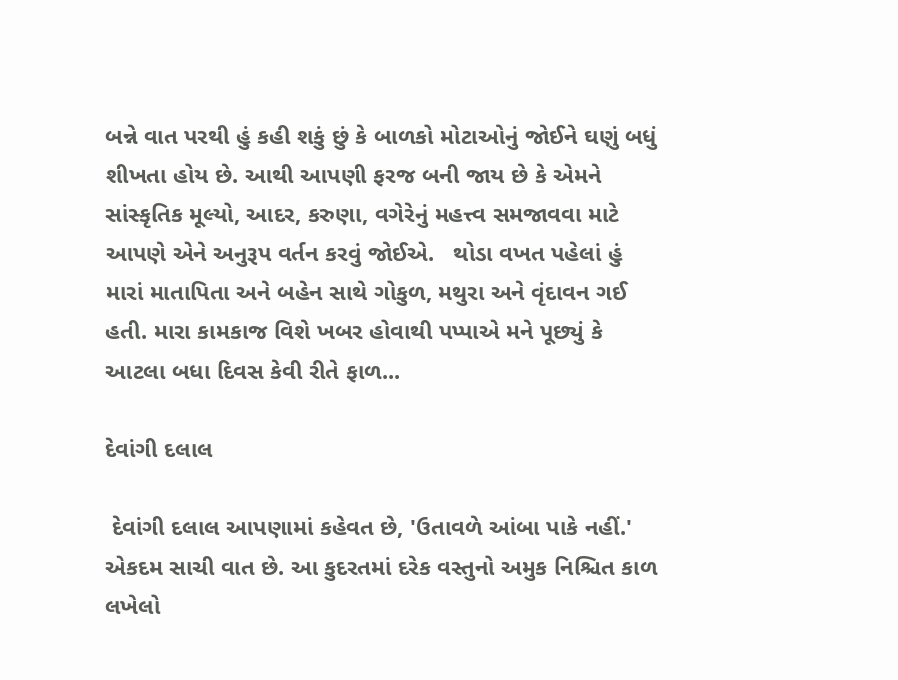બન્ને વાત પરથી હું કહી શકું છું કે બાળકો મોટાઓનું જોઈને ઘણું બધું શીખતા હોય છે. આથી આપણી ફરજ બની જાય છે કે એમને સાંસ્કૃતિક મૂલ્યો, આદર, કરુણા, વગેરેનું મહત્ત્વ સમજાવવા માટે આપણે એને અનુરૂપ વર્તન કરવું જોઈએ.   થોડા વખત પહેલાં હું મારાં માતાપિતા અને બહેન સાથે ગોકુળ, મથુરા અને વૃંદાવન ગઈ હતી. મારા કામકાજ વિશે ખબર હોવાથી પપ્પાએ મને પૂછ્યું કે આટલા બધા દિવસ કેવી રીતે ફાળ...

દેવાંગી દલાલ

 દેવાંગી દલાલ આપણામાં કહેવત છે, 'ઉતાવળે આંબા પાકે નહીં.' એકદમ સાચી વાત છે. આ કુદરતમાં દરેક વસ્તુનો અમુક નિશ્ચિત કાળ લખેલો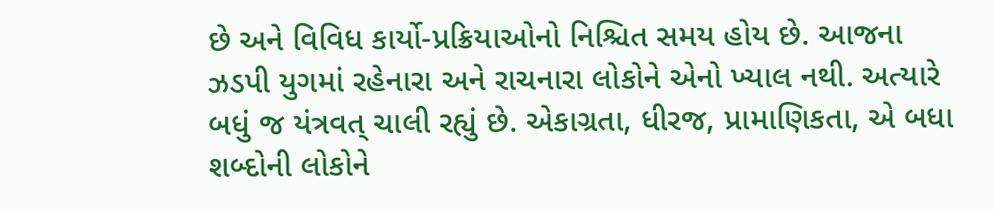છે અને વિવિધ કાર્યો-પ્રક્રિયાઓનો નિશ્ચિત સમય હોય છે. આજના ઝડપી યુગમાં રહેનારા અને રાચનારા લોકોને એનો ખ્યાલ નથી. અત્યારે બધું જ યંત્રવત્ ચાલી રહ્યું છે. એકાગ્રતા, ધીરજ, પ્રામાણિકતા, એ બધા શબ્દોની લોકોને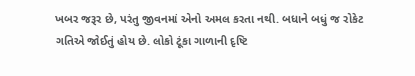ખબર જરૂર છે, પરંતુ જીવનમાં એનો અમલ કરતા નથી. બધાને બધું જ રોકેટ ગતિએ જોઈતું હોય છે. લોકો ટૂંકા ગાળાની દૃષ્ટિ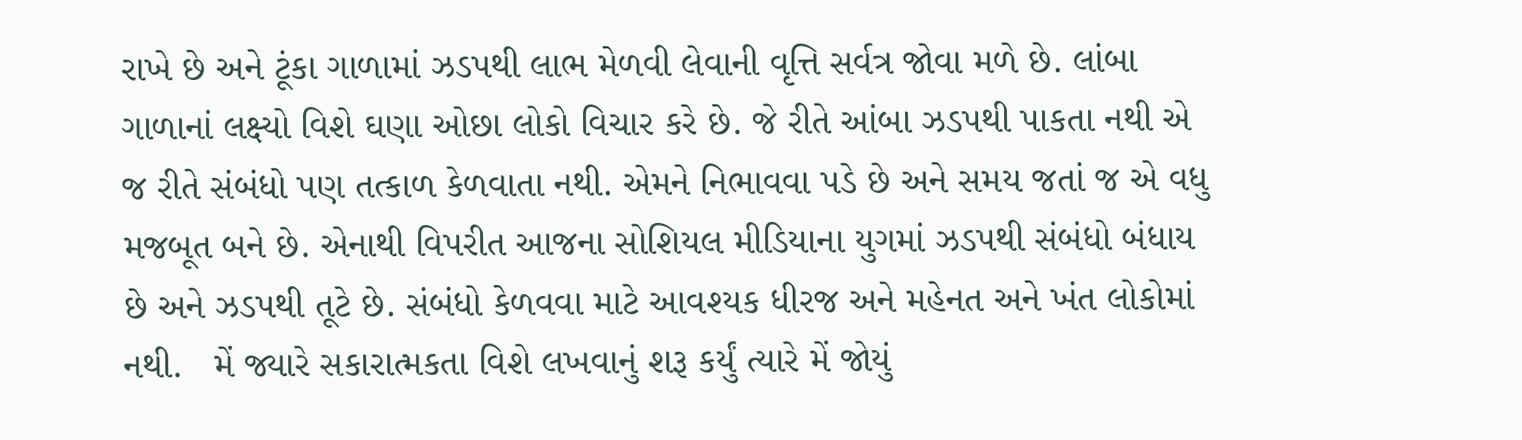રાખે છે અને ટૂંકા ગાળામાં ઝડપથી લાભ મેળવી લેવાની વૃત્તિ સર્વત્ર જોવા મળે છે. લાંબા ગાળાનાં લક્ષ્યો વિશે ઘણા ઓછા લોકો વિચાર કરે છે. જે રીતે આંબા ઝડપથી પાકતા નથી એ જ રીતે સંબંધો પણ તત્કાળ કેળવાતા નથી. એમને નિભાવવા પડે છે અને સમય જતાં જ એ વધુ મજબૂત બને છે. એનાથી વિપરીત આજના સોશિયલ મીડિયાના યુગમાં ઝડપથી સંબંધો બંધાય છે અને ઝડપથી તૂટે છે. સંબંધો કેળવવા માટે આવશ્યક ધીરજ અને મહેનત અને ખંત લોકોમાં નથી.   મેં જ્યારે સકારાત્મકતા વિશે લખવાનું શરૂ કર્યું ત્યારે મેં જોયું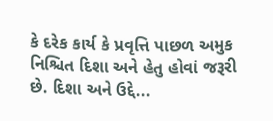કે દરેક કાર્ય કે પ્રવૃત્તિ પાછળ અમુક નિશ્ચિત દિશા અને હેતુ હોવાં જરૂરી છે. દિશા અને ઉદ્દે...